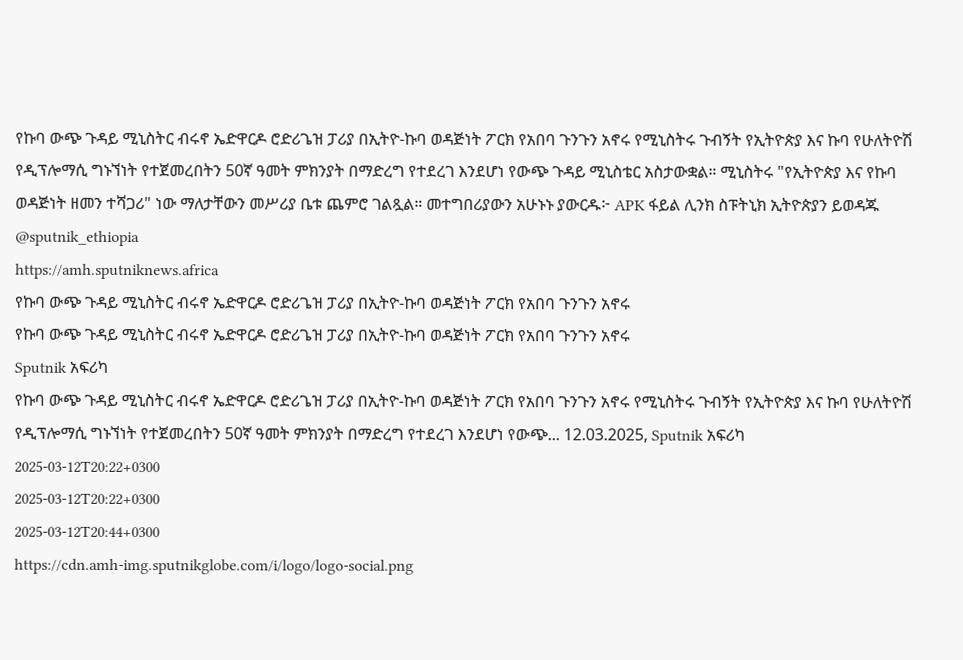የኩባ ውጭ ጉዳይ ሚኒስትር ብሩኖ ኤድዋርዶ ሮድሪጌዝ ፓሪያ በኢትዮ-ኩባ ወዳጅነት ፖርክ የአበባ ጉንጉን አኖሩ የሚኒስትሩ ጉብኝት የኢትዮጵያ እና ኩባ የሁለትዮሽ የዲፕሎማሲ ግኑኘነት የተጀመረበትን 50ኛ ዓመት ምክንያት በማድረግ የተደረገ እንደሆነ የውጭ ጉዳይ ሚኒስቴር አስታውቋል። ሚኒስትሩ "የኢትዮጵያ እና የኩባ ወዳጅነት ዘመን ተሻጋሪ" ነው ማለታቸውን መሥሪያ ቤቱ ጨምሮ ገልጿል። መተግበሪያውን አሁኑኑ ያውርዱ፦ APK ፋይል ሊንክ ስፑትኒክ ኢትዮጵያን ይወዳጁ @sputnik_ethiopia
https://amh.sputniknews.africa
የኩባ ውጭ ጉዳይ ሚኒስትር ብሩኖ ኤድዋርዶ ሮድሪጌዝ ፓሪያ በኢትዮ-ኩባ ወዳጅነት ፖርክ የአበባ ጉንጉን አኖሩ
የኩባ ውጭ ጉዳይ ሚኒስትር ብሩኖ ኤድዋርዶ ሮድሪጌዝ ፓሪያ በኢትዮ-ኩባ ወዳጅነት ፖርክ የአበባ ጉንጉን አኖሩ
Sputnik አፍሪካ
የኩባ ውጭ ጉዳይ ሚኒስትር ብሩኖ ኤድዋርዶ ሮድሪጌዝ ፓሪያ በኢትዮ-ኩባ ወዳጅነት ፖርክ የአበባ ጉንጉን አኖሩ የሚኒስትሩ ጉብኝት የኢትዮጵያ እና ኩባ የሁለትዮሽ የዲፕሎማሲ ግኑኘነት የተጀመረበትን 50ኛ ዓመት ምክንያት በማድረግ የተደረገ እንደሆነ የውጭ... 12.03.2025, Sputnik አፍሪካ
2025-03-12T20:22+0300
2025-03-12T20:22+0300
2025-03-12T20:44+0300
https://cdn.amh-img.sputnikglobe.com/i/logo/logo-social.png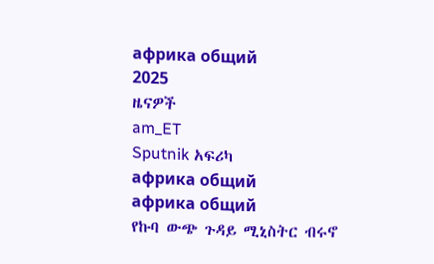африка общий
2025
ዜናዎች
am_ET
Sputnik አፍሪካ
африка общий
африка общий
የኩባ ውጭ ጉዳይ ሚኒስትር ብሩኖ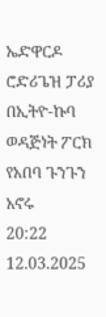ኤድዋርዶ ሮድሪጌዝ ፓሪያ በኢትዮ-ኩባ ወዳጅነት ፖርክ የአበባ ጉንጉን አኖሩ
20:22 12.03.2025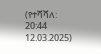(የተሻሻለ: 20:44 12.03.2025)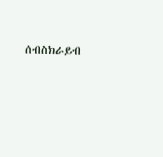ሰብስክራይብ